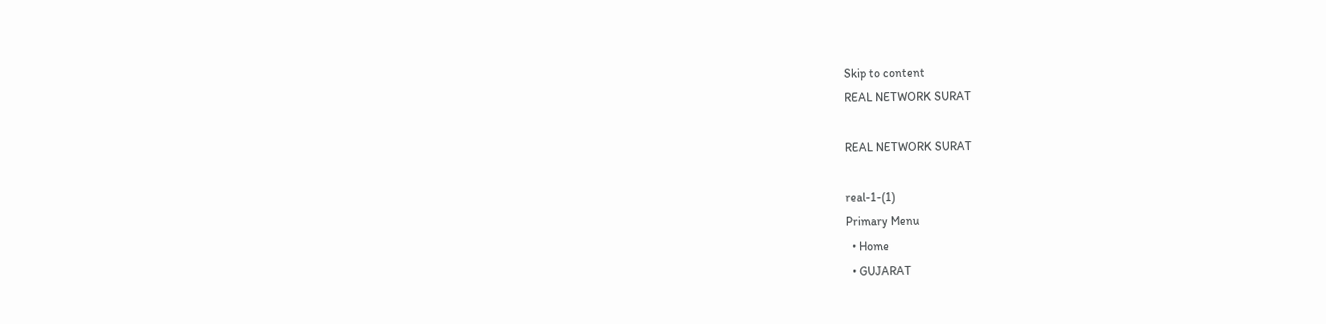Skip to content
REAL NETWORK SURAT

REAL NETWORK SURAT

real-1-(1)
Primary Menu
  • Home
  • GUJARAT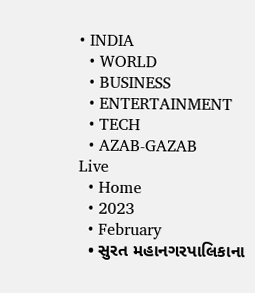• INDIA
  • WORLD
  • BUSINESS
  • ENTERTAINMENT
  • TECH
  • AZAB-GAZAB
Live
  • Home
  • 2023
  • February
  • સુરત મહાનગરપાલિકાના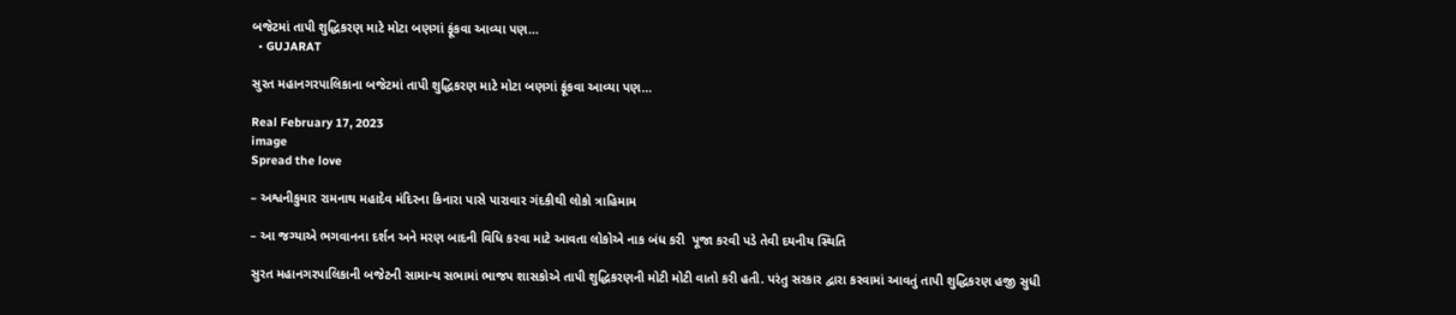બજેટમાં તાપી શુદ્ધિકરણ માટે મોટા બણગાં ફૂંકવા આવ્યા પણ…
  • GUJARAT

સુરત મહાનગરપાલિકાના બજેટમાં તાપી શુદ્ધિકરણ માટે મોટા બણગાં ફૂંકવા આવ્યા પણ…

Real February 17, 2023
image
Spread the love

– અશ્વનીકુમાર રામનાથ મહાદેવ મંદિરના કિનારા પાસે પારાવાર ગંદકીથી લોકો ત્રાહિમામ

– આ જગ્યાએ ભગવાનના દર્શન અને મરણ બાદની વિધિ કરવા માટે આવતા લોકોએ નાક બંધ કરી  પૂજા કરવી પડે તેવી દયનીય સ્થિતિ

સુરત મહાનગરપાલિકાની બજેટની સામાન્ય સભામાં ભાજપ શાસકોએ તાપી શુદ્ધિકરણની મોટી મોટી વાતો કરી હતી. પરંતુ સરકાર દ્વારા કરવામાં આવતું તાપી શુદ્ધિકરણ હજી સુધી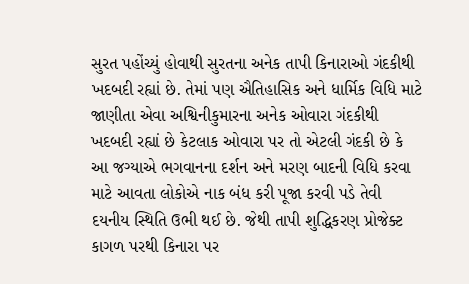સુરત પહોંચ્યું હોવાથી સુરતના અનેક તાપી કિનારાઓ ગંદકીથી ખદબદી રહ્યાં છે. તેમાં પણ ઐતિહાસિક અને ધાર્મિક વિધિ માટે જાણીતા એવા અશ્વિનીકુમારના અનેક ઓવારા ગંદકીથી ખદબદી રહ્યાં છે કેટલાક ઓવારા પર તો એટલી ગંદકી છે કે આ જગ્યાએ ભગવાનના દર્શન અને મરણ બાદની વિધિ કરવા માટે આવતા લોકોએ નાક બંધ કરી પૂજા કરવી પડે તેવી દયનીય સ્થિતિ ઉભી થઈ છે. જેથી તાપી શુદ્ધિકરણ પ્રોજેક્ટ કાગળ પરથી કિનારા પર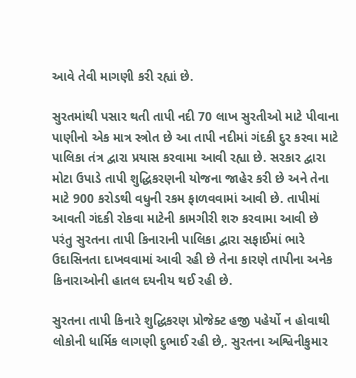આવે તેવી માગણી કરી રહ્યાં છે.

સુરતમાંથી પસાર થતી તાપી નદી 70 લાખ સુરતીઓ માટે પીવાના પાણીનો એક માત્ર સ્ત્રોત છે આ તાપી નદીમાં ગંદકી દુર કરવા માટે પાલિકા તંત્ર દ્વારા પ્રયાસ કરવામા આવી રહ્યા છે. સરકાર દ્વારા મોટા ઉપાડે તાપી શુદ્ધિકરણની યોજના જાહેર કરી છે અને તેના માટે 900 કરોડથી વધુની રકમ ફાળવવામાં આવી છે. તાપીમાં આવતી ગંદકી રોકવા માટેની કામગીરી શરુ કરવામા આવી છે પરંતુ સુરતના તાપી કિનારાની પાલિકા દ્વારા સફાઈમાં ભારે ઉદાસિનતા દાખવવામાં આવી રહી છે તેના કારણે તાપીના અનેક કિનારાઓની હાતલ દયનીય થઈ રહી છે.

સુરતના તાપી કિનારે શુદ્ધિકરણ પ્રોજેક્ટ હજી પહેર્યો ન હોવાથી લોકોની ધાર્મિક લાગણી દુભાઈ રહી છે,. સુરતના અશ્વિનીકુમાર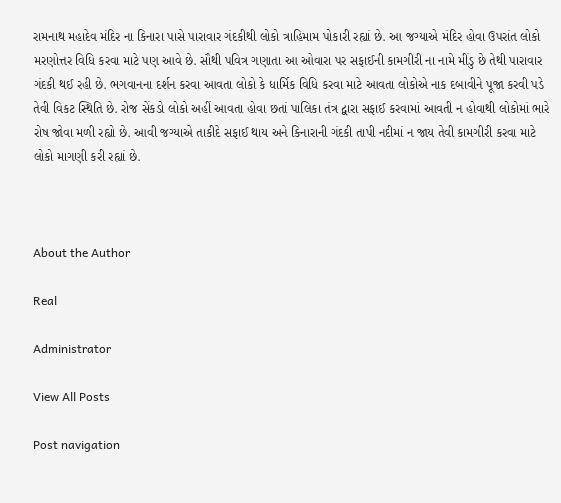રામનાથ મહાદેવ મંદિર ના કિનારા પાસે પારાવાર ગંદકીથી લોકો ત્રાહિમામ પોકારી રહ્યાં છે. આ જગ્યાએ મંદિર હોવા ઉપરાંત લોકો મરણોત્તર વિધિ કરવા માટે પણ આવે છે. સૌથી પવિત્ર ગણાતા આ ઓવારા પર સફાઈની કામગીરી ના નામે મીંડુ છે તેથી પારાવાર ગંદકી થઈ રહી છે. ભગવાનના દર્શન કરવા આવતા લોકો કે ધાર્મિક વિધિ કરવા માટે આવતા લોકોએ નાક દબાવીને પૂજા કરવી પડે તેવી વિકટ સ્થિતિ છે. રોજ સેંકડો લોકો અહીં આવતા હોવા છતાં પાલિકા તંત્ર દ્વારા સફાઈ કરવામાં આવતી ન હોવાથી લોકોમાં ભારે રોષ જોવા મળી રહ્યો છે. આવી જગ્યાએ તાકીદે સફાઈ થાય અને કિનારાની ગંદકી તાપી નદીમાં ન જાય તેવી કામગીરી કરવા માટે લોકો માગણી કરી રહ્યાં છે.



About the Author

Real

Administrator

View All Posts

Post navigation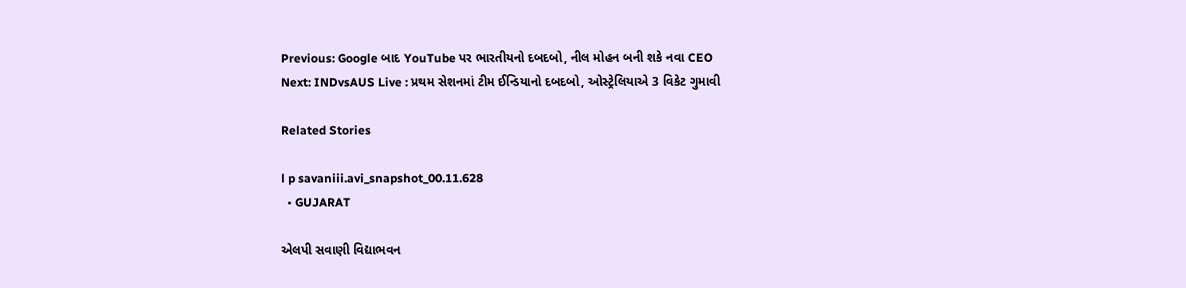Previous: Google બાદ YouTube પર ભારતીયનો દબદબો, નીલ મોહન બની શકે નવા CEO
Next: INDvsAUS Live : પ્રથમ સેશનમાં ટીમ ઈન્ડિયાનો દબદબો, ઓસ્ટ્રેલિયાએ 3 વિકેટ ગુમાવી

Related Stories

l p savaniii.avi_snapshot_00.11.628
  • GUJARAT

એલપી સવાણી વિદ્યાભવન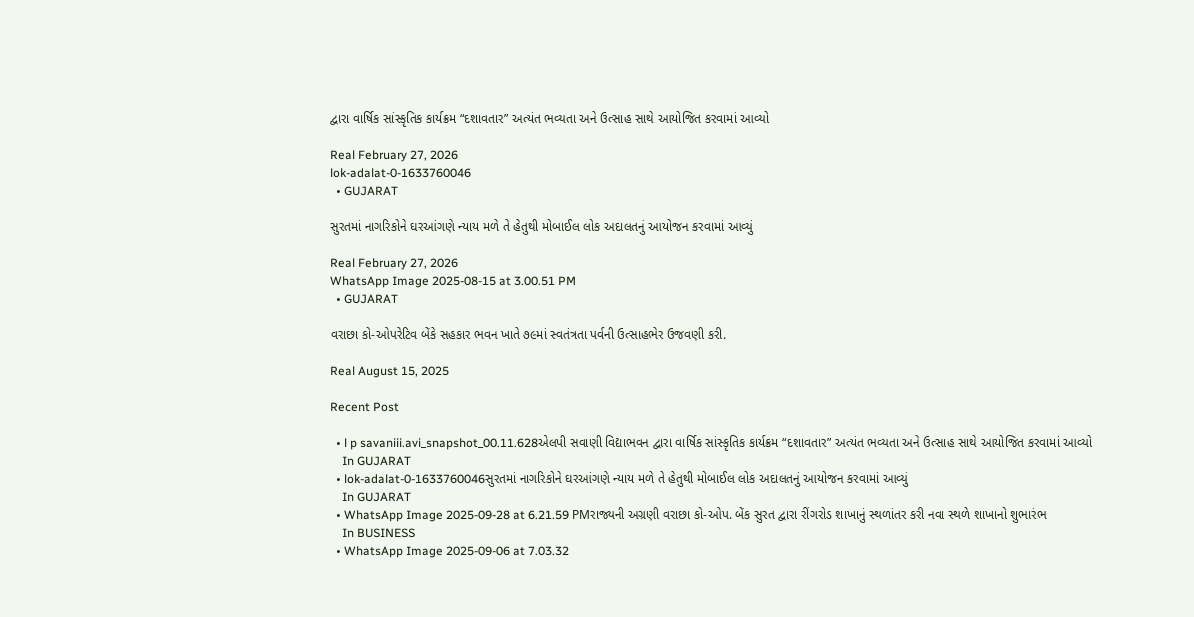દ્વારા વાર્ષિક સાંસ્કૃતિક કાર્યક્રમ “દશાવતાર” અત્યંત ભવ્યતા અને ઉત્સાહ સાથે આયોજિત કરવામાં આવ્યો

Real February 27, 2026
lok-adalat-0-1633760046
  • GUJARAT

સુરતમાં નાગરિકોને ઘરઆંગણે ન્યાય મળે તે હેતુથી મોબાઈલ લોક અદાલતનું આયોજન કરવામાં આવ્યું

Real February 27, 2026
WhatsApp Image 2025-08-15 at 3.00.51 PM
  • GUJARAT

વરાછા કો-ઓપરેટિવ બેંકે સહકાર ભવન ખાતે ૭૯માં સ્વતંત્રતા પર્વની ઉત્સાહભેર ઉજવણી કરી.

Real August 15, 2025

Recent Post

  • l p savaniii.avi_snapshot_00.11.628એલપી સવાણી વિદ્યાભવન દ્વારા વાર્ષિક સાંસ્કૃતિક કાર્યક્રમ “દશાવતાર” અત્યંત ભવ્યતા અને ઉત્સાહ સાથે આયોજિત કરવામાં આવ્યો
    In GUJARAT
  • lok-adalat-0-1633760046સુરતમાં નાગરિકોને ઘરઆંગણે ન્યાય મળે તે હેતુથી મોબાઈલ લોક અદાલતનું આયોજન કરવામાં આવ્યું
    In GUJARAT
  • WhatsApp Image 2025-09-28 at 6.21.59 PMરાજ્યની અગ્રણી વરાછા કો-ઓપ. બેંક સુરત દ્વારા રીંગરોડ શાખાનું સ્થળાંતર કરી નવા સ્થળે શાખાનો શુભારંભ
    In BUSINESS
  • WhatsApp Image 2025-09-06 at 7.03.32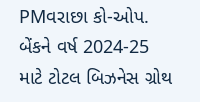PMવરાછા કો-ઓપ. બેંકને વર્ષ 2024-25 માટે ટોટલ બિઝનેસ ગ્રોથ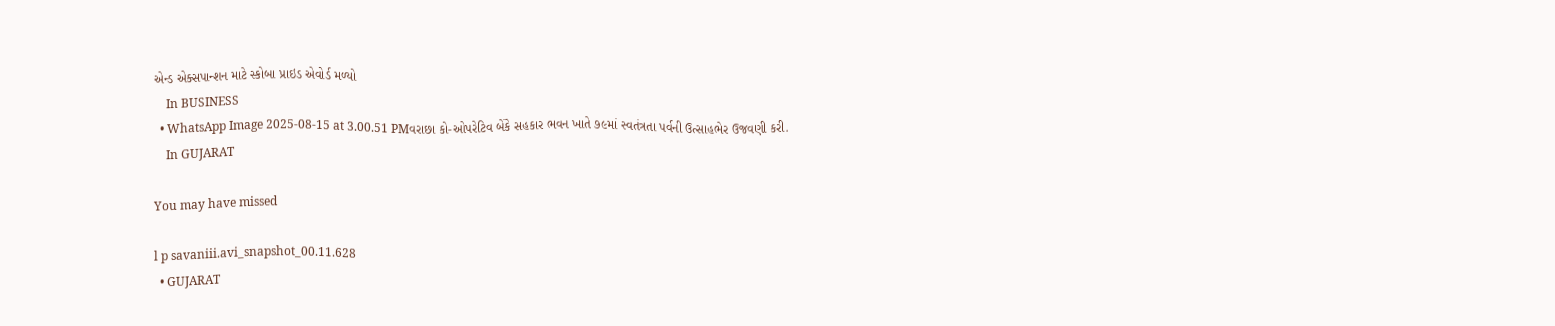એન્ડ એક્સપાન્શન માટે સ્કોબા પ્રાઇડ એવોર્ડ મળ્યો
    In BUSINESS
  • WhatsApp Image 2025-08-15 at 3.00.51 PMવરાછા કો-ઓપરેટિવ બેંકે સહકાર ભવન ખાતે ૭૯માં સ્વતંત્રતા પર્વની ઉત્સાહભેર ઉજવણી કરી.
    In GUJARAT

You may have missed

l p savaniii.avi_snapshot_00.11.628
  • GUJARAT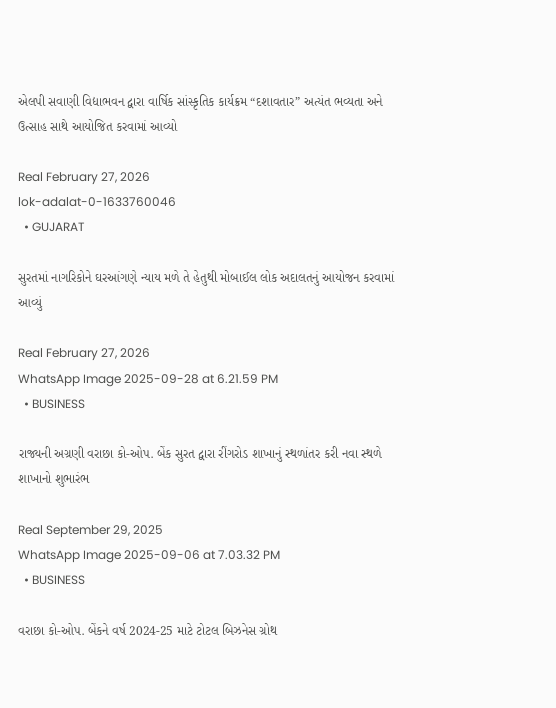એલપી સવાણી વિદ્યાભવન દ્વારા વાર્ષિક સાંસ્કૃતિક કાર્યક્રમ “દશાવતાર” અત્યંત ભવ્યતા અને ઉત્સાહ સાથે આયોજિત કરવામાં આવ્યો

Real February 27, 2026
lok-adalat-0-1633760046
  • GUJARAT

સુરતમાં નાગરિકોને ઘરઆંગણે ન્યાય મળે તે હેતુથી મોબાઈલ લોક અદાલતનું આયોજન કરવામાં આવ્યું

Real February 27, 2026
WhatsApp Image 2025-09-28 at 6.21.59 PM
  • BUSINESS

રાજ્યની અગ્રણી વરાછા કો-ઓપ. બેંક સુરત દ્વારા રીંગરોડ શાખાનું સ્થળાંતર કરી નવા સ્થળે શાખાનો શુભારંભ

Real September 29, 2025
WhatsApp Image 2025-09-06 at 7.03.32 PM
  • BUSINESS

વરાછા કો-ઓપ. બેંકને વર્ષ 2024-25 માટે ટોટલ બિઝનેસ ગ્રોથ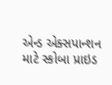એન્ડ એક્સપાન્શન માટે સ્કોબા પ્રાઇડ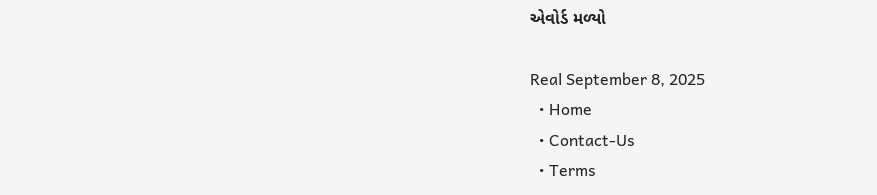એવોર્ડ મળ્યો

Real September 8, 2025
  • Home
  • Contact-Us
  • Terms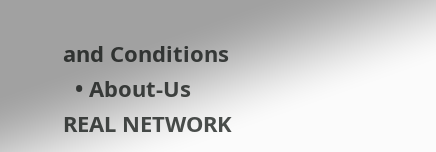and Conditions
  • About-Us
REAL NETWORK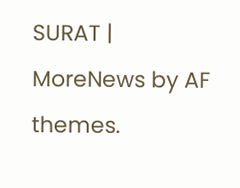SURAT | MoreNews by AF themes.